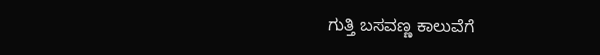ಗುತ್ತಿ ಬಸವಣ್ಣ ಕಾಲುವೆಗೆ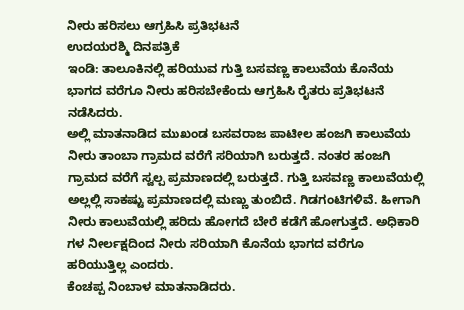ನೀರು ಹರಿಸಲು ಆಗ್ರಹಿಸಿ ಪ್ರತಿಭಟನೆ
ಉದಯರಶ್ಮಿ ದಿನಪತ್ರಿಕೆ
ಇಂಡಿ: ತಾಲೂಕಿನಲ್ಲಿ ಹರಿಯುವ ಗುತ್ತಿ ಬಸವಣ್ಣ ಕಾಲುವೆಯ ಕೊನೆಯ ಭಾಗದ ವರೆಗೂ ನೀರು ಹರಿಸಬೇಕೆಂದು ಆಗ್ರಹಿಸಿ ರೈತರು ಪ್ರತಿಭಟನೆ ನಡೆಸಿದರು.
ಅಲ್ಲಿ ಮಾತನಾಡಿದ ಮುಖಂಡ ಬಸವರಾಜ ಪಾಟೀಲ ಹಂಜಗಿ ಕಾಲುವೆಯ ನೀರು ತಾಂಬಾ ಗ್ರಾಮದ ವರೆಗೆ ಸರಿಯಾಗಿ ಬರುತ್ತದೆ. ನಂತರ ಹಂಜಗಿ ಗ್ರಾಮದ ವರೆಗೆ ಸ್ವಲ್ಪ ಪ್ರಮಾಣದಲ್ಲಿ ಬರುತ್ತದೆ. ಗುತ್ತಿ ಬಸವಣ್ಣ ಕಾಲುವೆಯಲ್ಲಿ ಅಲ್ಲಲ್ಲಿ ಸಾಕಷ್ಟು ಪ್ರಮಾಣದಲ್ಲಿ ಮಣ್ಣು ತುಂಬಿದೆ. ಗಿಡಗಂಟಿಗಳಿವೆ. ಹೀಗಾಗಿ ನೀರು ಕಾಲುವೆಯಲ್ಲಿ ಹರಿದು ಹೋಗದೆ ಬೇರೆ ಕಡೆಗೆ ಹೋಗುತ್ತದೆ. ಅಧಿಕಾರಿ ಗಳ ನೀರ್ಲಕ್ಷದಿಂದ ನೀರು ಸರಿಯಾಗಿ ಕೊನೆಯ ಭಾಗದ ವರೆಗೂ ಹರಿಯುತ್ತಿಲ್ಲ ಎಂದರು.
ಕೆಂಚಪ್ಪ ನಿಂಬಾಳ ಮಾತನಾಡಿದರು.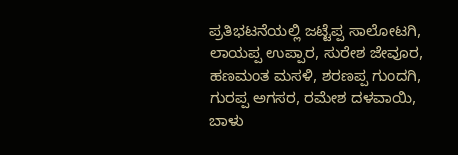ಪ್ರತಿಭಟನೆಯಲ್ಲಿ ಜಟ್ಟೆಪ್ಪ ಸಾಲೋಟಗಿ, ಲಾಯಪ್ಪ ಉಪ್ಪಾರ, ಸುರೇಶ ಜೇವೂರ, ಹಣಮಂತ ಮಸಳಿ, ಶರಣಪ್ಪ ಗುಂದಗಿ, ಗುರಪ್ಪ ಅಗಸರ, ರಮೇಶ ದಳವಾಯಿ, ಬಾಳು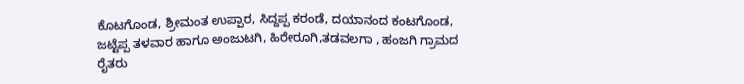ಕೊಟಗೊಂಡ, ಶ್ರೀಮಂತ ಉಪ್ಪಾರ, ಸಿದ್ದಪ್ಪ ಕರಂಡೆ, ದಯಾನಂದ ಕಂಟಗೊಂಡ, ಜಟ್ಟೆಪ್ಪ ತಳವಾರ ಹಾಗೂ ಅಂಜುಟಗಿ, ಹಿರೇರೂಗಿ,ತಡವಲಗಾ , ಹಂಜಗಿ ಗ್ರಾಮದ ರೈತರು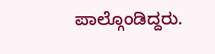ಪಾಲ್ಗೊಂಡಿದ್ದರು.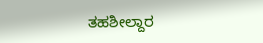ತಹಶೀಲ್ದಾರ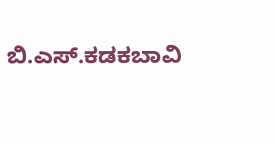ಬಿ.ಎಸ್.ಕಡಕಬಾವಿ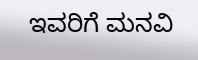ಇವರಿಗೆ ಮನವಿ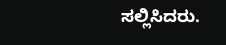ಸಲ್ಲಿಸಿದರು.